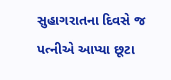સુહાગરાતના દિવસે જ પત્નીએ આપ્યા છૂટા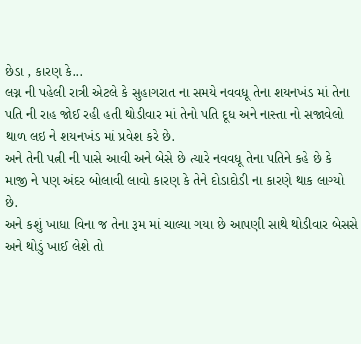છેડા , કારણ કે...
લગ્ન ની પહેલી રાત્રી એટલે કે સુહાગરાત ના સમયે નવવધૂ તેના શયનખંડ માં તેના પતિ ની રાહ જોઈ રહી હતી થોડીવાર માં તેનો પતિ દૂધ અને નાસ્તા નો સજાવેલો થાળ લઇ ને શયનખંડ માં પ્રવેશ કરે છે.
અને તેની પત્ની ની પાસે આવી અને બેસે છે ત્યારે નવવધૂ તેના પતિને કહે છે કે માજી ને પણ અંદર બોલાવી લાવો કારણ કે તેને દોડાદોડી ના કારણે થાક લાગ્યો છે.
અને કશું ખાધા વિના જ તેના રૂમ માં ચાલ્યા ગયા છે આપણી સાથે થોડીવાર બેસસે અને થોડું ખાઈ લેશે તો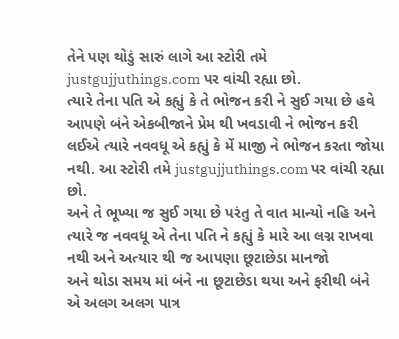તેને પણ થોડું સારું લાગે આ સ્ટોરી તમે justgujjuthings.com પર વાંચી રહ્યા છો.
ત્યારે તેના પતિ એ કહ્યું કે તે ભોજન કરી ને સુઈ ગયા છે હવે આપણે બંને એકબીજાને પ્રેમ થી ખવડાવી ને ભોજન કરી લઈએ ત્યારે નવવધૂ એ કહ્યું કે મેં માજી ને ભોજન કરતા જોયા નથી. આ સ્ટોરી તમે justgujjuthings.com પર વાંચી રહ્યા છો.
અને તે ભૂખ્યા જ સુઈ ગયા છે પરંતુ તે વાત માન્યો નહિ અને ત્યારે જ નવવધૂ એ તેના પતિ ને કહ્યું કે મારે આ લગ્ન રાખવા નથી અને અત્યાર થી જ આપણા છૂટાછેડા માનજો
અને થોડા સમય માં બંને ના છૂટાછેડા થયા અને ફરીથી બંને એ અલગ અલગ પાત્ર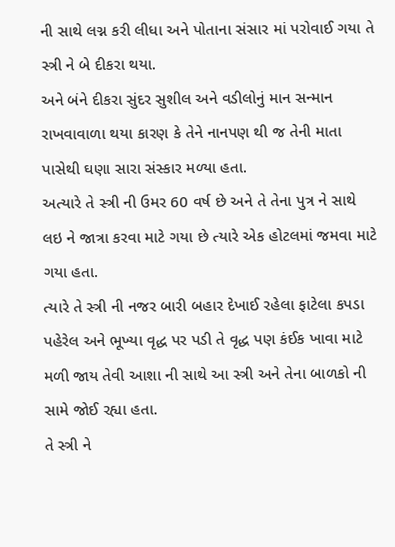ની સાથે લગ્ન કરી લીધા અને પોતાના સંસાર માં પરોવાઈ ગયા તે સ્ત્રી ને બે દીકરા થયા.
અને બંને દીકરા સુંદર સુશીલ અને વડીલોનું માન સન્માન રાખવાવાળા થયા કારણ કે તેને નાનપણ થી જ તેની માતા પાસેથી ઘણા સારા સંસ્કાર મળ્યા હતા.
અત્યારે તે સ્ત્રી ની ઉમર 60 વર્ષ છે અને તે તેના પુત્ર ને સાથે લઇ ને જાત્રા કરવા માટે ગયા છે ત્યારે એક હોટલમાં જમવા માટે ગયા હતા.
ત્યારે તે સ્ત્રી ની નજર બારી બહાર દેખાઈ રહેલા ફાટેલા કપડા પહેરેલ અને ભૂખ્યા વૃદ્ધ પર પડી તે વૃદ્ધ પણ કંઈક ખાવા માટે મળી જાય તેવી આશા ની સાથે આ સ્ત્રી અને તેના બાળકો ની સામે જોઈ રહ્યા હતા.
તે સ્ત્રી ને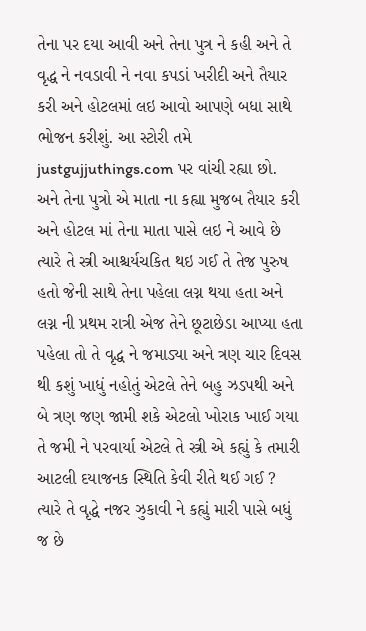તેના પર દયા આવી અને તેના પુત્ર ને કહી અને તે વૃદ્ધ ને નવડાવી ને નવા કપડાં ખરીદી અને તૈયાર કરી અને હોટલમાં લઇ આવો આપણે બધા સાથે ભોજન કરીશું. આ સ્ટોરી તમે justgujjuthings.com પર વાંચી રહ્યા છો.
અને તેના પુત્રો એ માતા ના કહ્યા મુજબ તૈયાર કરી અને હોટલ માં તેના માતા પાસે લઇ ને આવે છે ત્યારે તે સ્ત્રી આશ્ચર્યચકિત થઇ ગઈ તે તેજ પુરુષ હતો જેની સાથે તેના પહેલા લગ્ન થયા હતા અને લગ્ન ની પ્રથમ રાત્રી એજ તેને છૂટાછેડા આપ્યા હતા
પહેલા તો તે વૃદ્ધ ને જમાડ્યા અને ત્રણ ચાર દિવસ થી કશું ખાધું નહોતું એટલે તેને બહુ ઝડપથી અને બે ત્રણ જણ જામી શકે એટલો ખોરાક ખાઈ ગયા તે જમી ને પરવાર્યા એટલે તે સ્ત્રી એ કહ્યું કે તમારી આટલી દયાજનક સ્થિતિ કેવી રીતે થઈ ગઈ ?
ત્યારે તે વૃદ્ધે નજર ઝુકાવી ને કહ્યું મારી પાસે બધું જ છે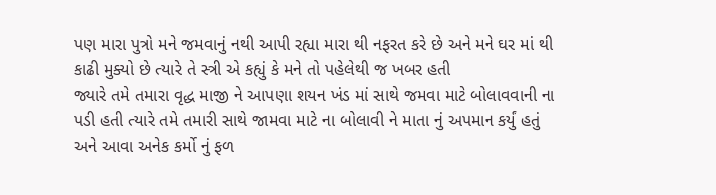પણ મારા પુત્રો મને જમવાનું નથી આપી રહ્યા મારા થી નફરત કરે છે અને મને ઘર માં થી કાઢી મુક્યો છે ત્યારે તે સ્ત્રી એ કહ્યું કે મને તો પહેલેથી જ ખબર હતી
જ્યારે તમે તમારા વૃદ્ધ માજી ને આપણા શયન ખંડ માં સાથે જમવા માટે બોલાવવાની ના પડી હતી ત્યારે તમે તમારી સાથે જામવા માટે ના બોલાવી ને માતા નું અપમાન કર્યું હતું અને આવા અનેક કર્મો નું ફળ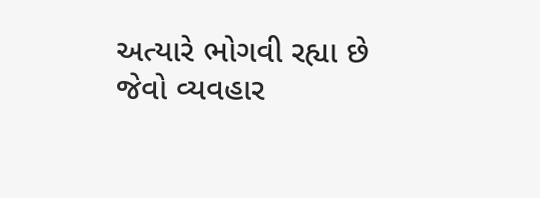અત્યારે ભોગવી રહ્યા છે
જેવો વ્યવહાર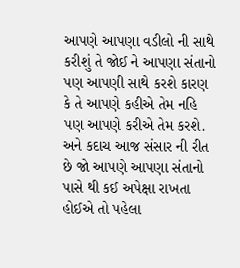આપણે આપણા વડીલો ની સાથે કરીશું તે જોઈ ને આપણા સંતાનો પણ આપણી સાથે કરશે કારણ કે તે આપણે કહીએ તેમ નહિ પણ આપણે કરીએ તેમ કરશે.
અને કદાચ આજ સંસાર ની રીત છે જો આપણે આપણા સંતાનો પાસે થી કઈ અપેક્ષા રાખતા હોઈએ તો પહેલા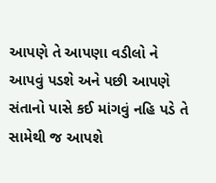આપણે તે આપણા વડીલો ને આપવું પડશે અને પછી આપણે સંતાનો પાસે કઈ માંગવું નહિ પડે તે સામેથી જ આપશે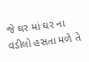જે ઘર માં ઘર ના વડીલો હસતા મળે તે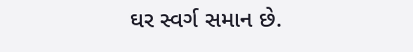ઘર સ્વર્ગ સમાન છે.